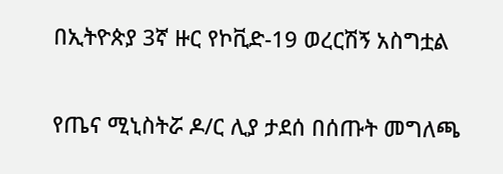በኢትዮጵያ 3ኛ ዙር የኮቪድ-19 ወረርሽኝ አስግቷል

የጤና ሚኒስትሯ ዶ/ር ሊያ ታደሰ በሰጡት መግለጫ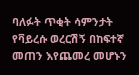ባለፉት ጥቂት ሳምንታት የቫይረሱ ወረርሽኝ በከፍተኛ መጠን እየጨመረ መሆኑን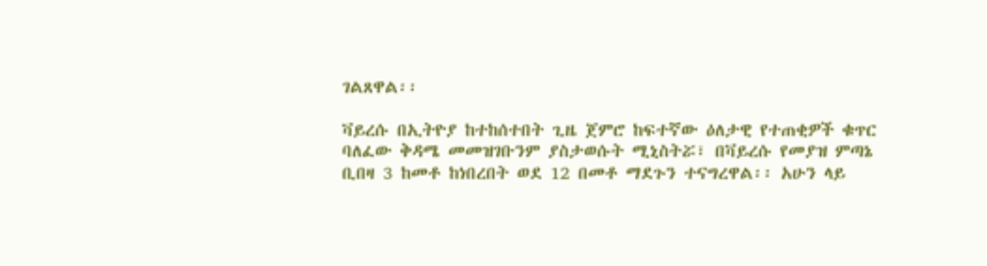ገልጸዋል፡፡

ቫይረሱ በኢትዮያ ከተከሰተበት ጊዜ ጀምሮ ከፍተኛው ዕለታዊ የተጠቂዎች ቁጥር ባለፈው ቅዳሜ መመዝገቡንም ያስታወሱት ሚኒስትሯ፣ በቫይረሱ የመያዝ ምጣኔ ቢበዛ 3 ከመቶ ከነበረበት ወደ 12 በመቶ ማደጉን ተናግረዋል፡፡ አሁን ላይ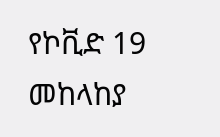የኮቪድ 19 መከላከያ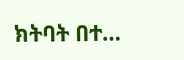ክትባት በተ…